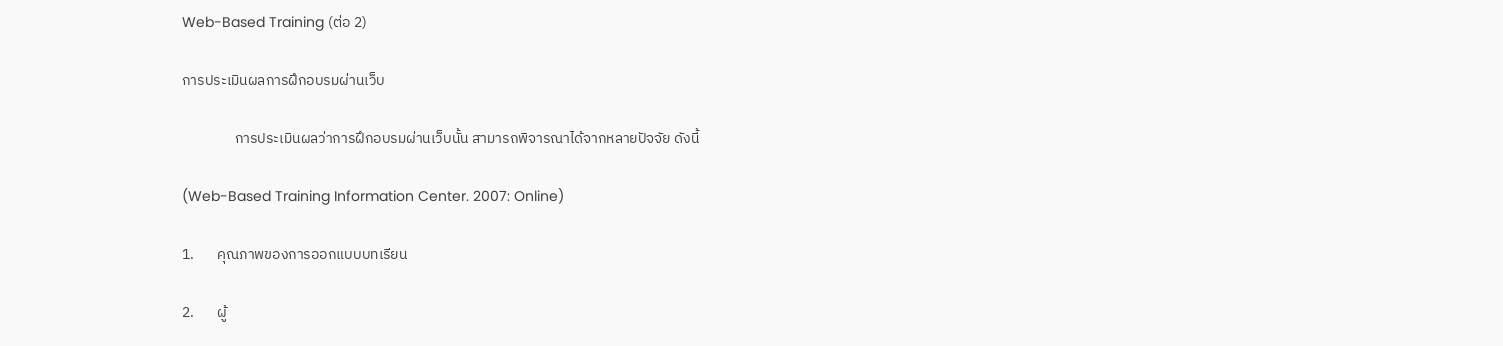Web-Based Training (ต่อ 2)

การประเมินผลการฝึกอบรมผ่านเว็บ

                การประเมินผลว่าการฝึกอบรมผ่านเว็บนั้น สามารถพิจารณาได้จากหลายปัจจัย ดังนี้

(Web-Based Training Information Center. 2007: Online)

1.       คุณภาพของการออกแบบบทเรียน

2.       ผู้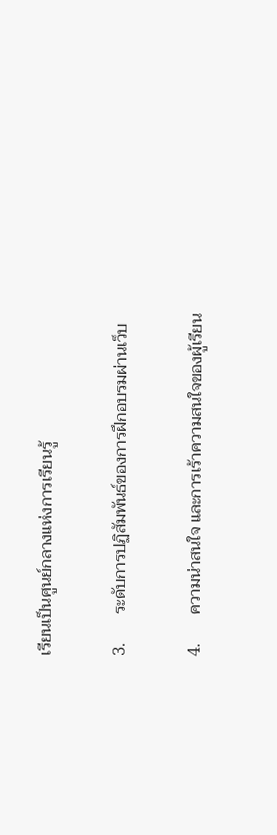เรียนเป็นศูนย์กลางแห่งการเรียนรู้

3.       ระดับการปฏิสัมพันธ์ของการฝึกอบรมผ่านเว็บ

4.       ความน่าสนใจ และการเร้าความสนใจของผู้เรียน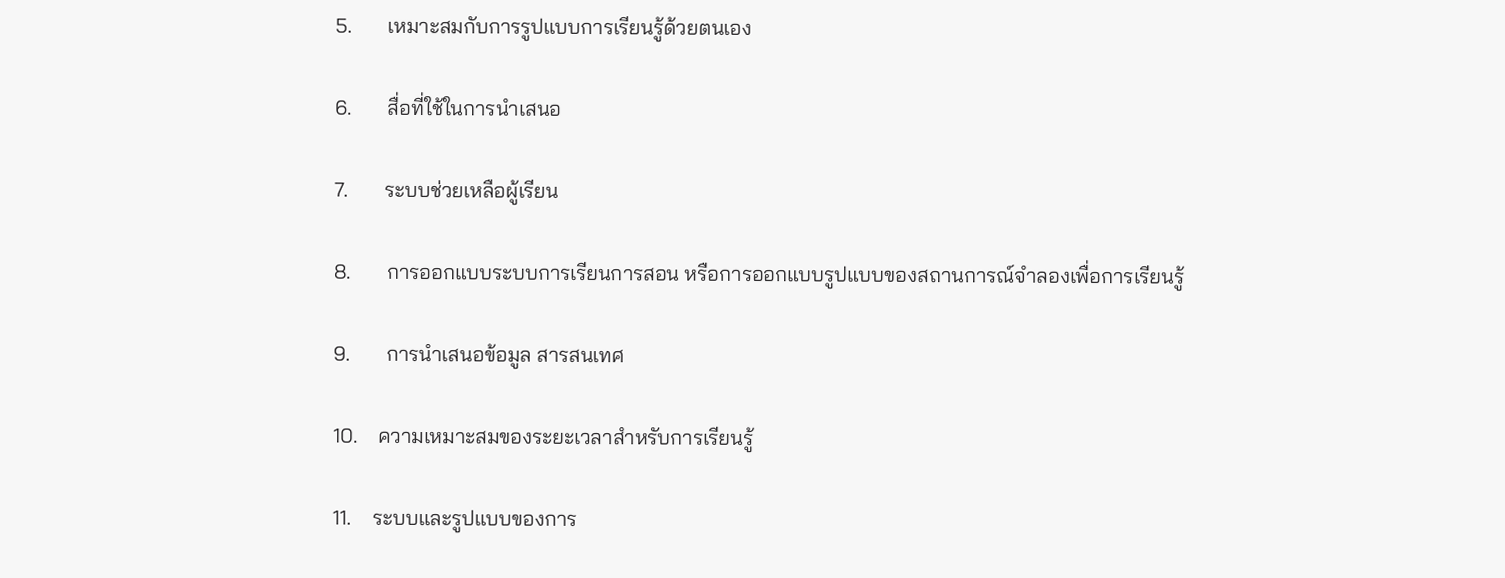5.       เหมาะสมกับการรูปแบบการเรียนรู้ด้วยตนเอง

6.       สื่อที่ใช้ในการนำเสนอ

7.       ระบบช่วยเหลือผู้เรียน

8.       การออกแบบระบบการเรียนการสอน หรือการออกแบบรูปแบบของสถานการณ์จำลองเพื่อการเรียนรู้

9.       การนำเสนอข้อมูล สารสนเทศ

10.    ความเหมาะสมของระยะเวลาสำหรับการเรียนรู้

11.    ระบบและรูปแบบของการ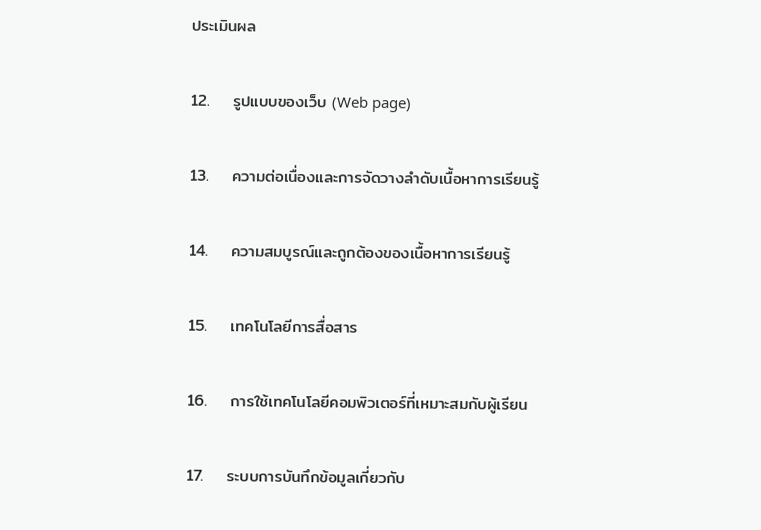ประเมินผล

12.    รูปแบบของเว็บ (Web page)

13.    ความต่อเนื่องและการจัดวางลำดับเนื้อหาการเรียนรู้

14.    ความสมบูรณ์และถูกต้องของเนื้อหาการเรียนรู้

15.    เทคโนโลยีการสื่อสาร

16.    การใช้เทคโนโลยีคอมพิวเตอร์ที่เหมาะสมกับผู้เรียน

17.    ระบบการบันทึกข้อมูลเกี่ยวกับ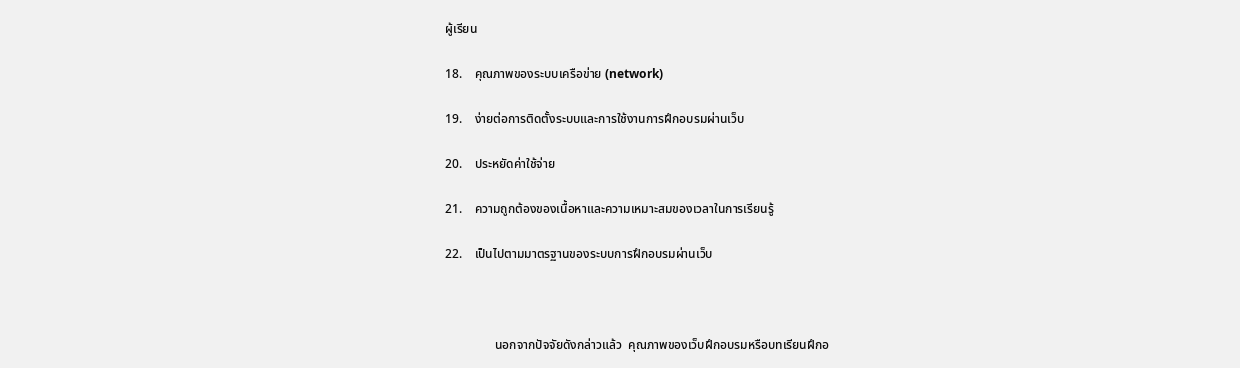ผู้เรียน

18.    คุณภาพของระบบเครือข่าย (network)

19.    ง่ายต่อการติดตั้งระบบและการใช้งานการฝึกอบรมผ่านเว็บ

20.    ประหยัดค่าใช้จ่าย

21.    ความถูกต้องของเนื้อหาและความเหมาะสมของเวลาในการเรียนรู้

22.    เป็นไปตามมาตรฐานของระบบการฝึกอบรมผ่านเว็บ



                นอกจากปัจจัยดังกล่าวแล้ว  คุณภาพของเว็บฝึกอบรมหรือบทเรียนฝึกอ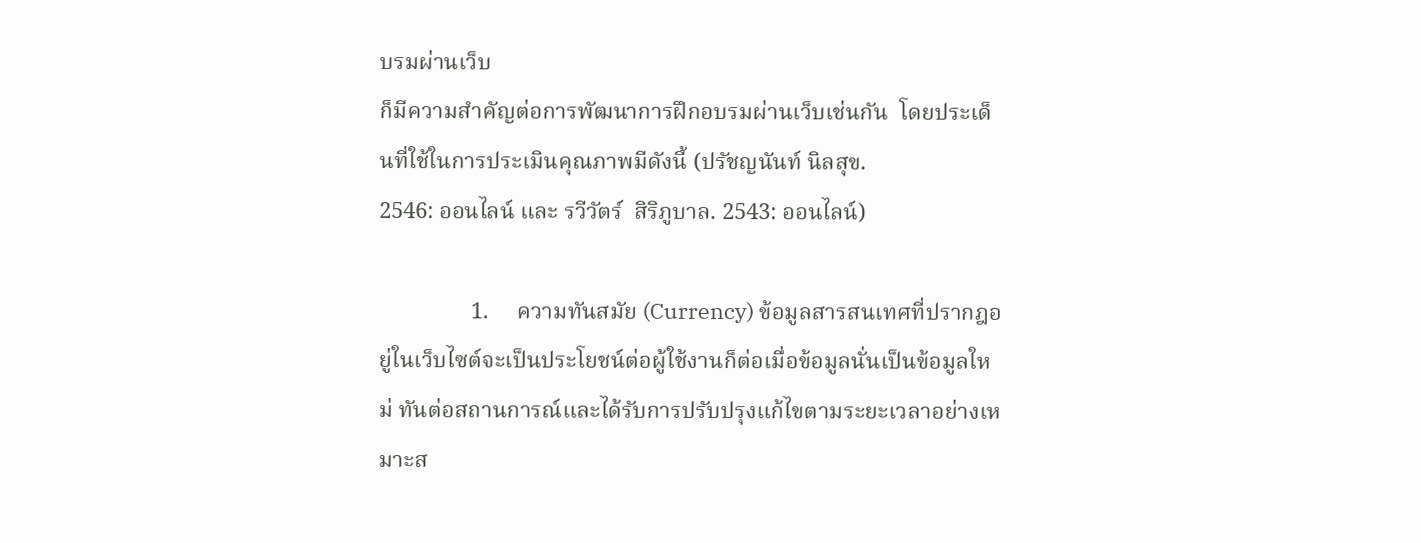บรมผ่านเว็บ
ก็มีความสำคัญต่อการพัฒนาการฝึกอบรมผ่านเว็บเช่นกัน  โดยประเด็นที่ใช้ในการประเมินคุณภาพมีดังนี้ (ปรัชญนันท์ นิลสุข.
2546: ออนไลน์ และ รวีวัตร์  สิริภูบาล. 2543: ออนไลน์)

                1.     ความทันสมัย (Currency) ข้อมูลสารสนเทศที่ปรากฎอยู่ในเว็บไซต์จะเป็นประโยชน์ต่อผู้ใช้งานก็ต่อเมื่อข้อมูลนั่นเป็นข้อมูลใหม่ ทันต่อสถานการณ์และได้รับการปรับปรุงแก้ไขตามระยะเวลาอย่างเหมาะส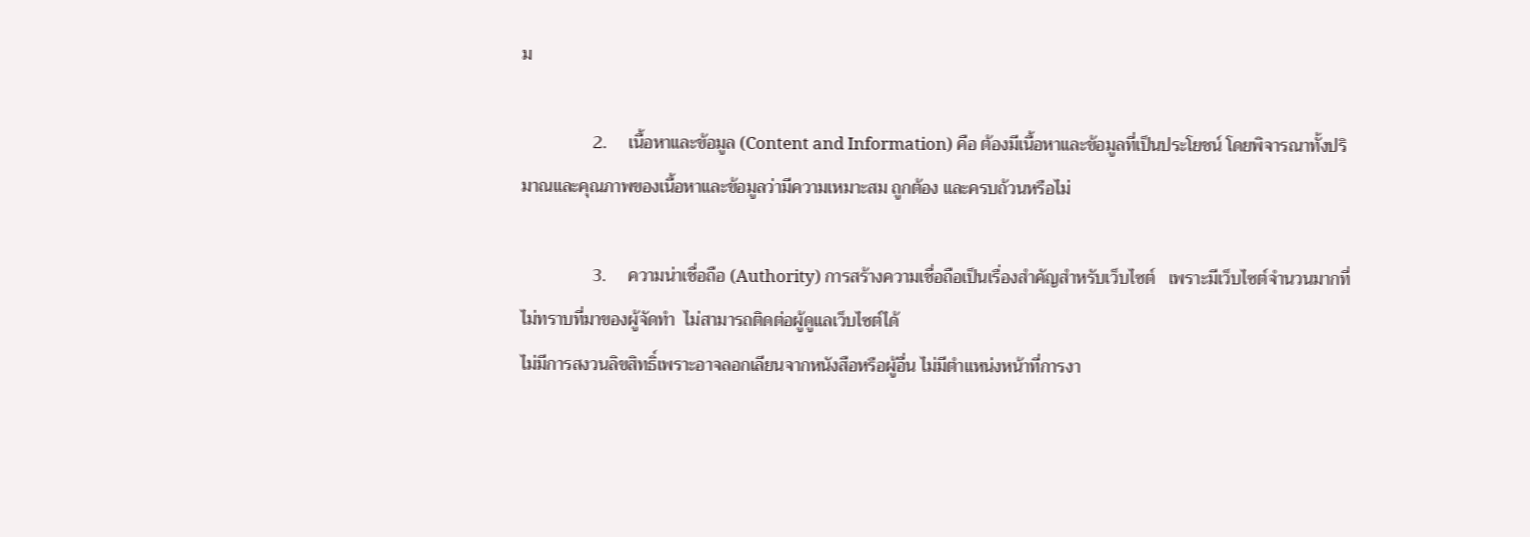ม

                2.     เนื้อหาและข้อมูล (Content and Information) คือ ต้องมีเนื้อหาและข้อมูลที่เป็นประโยชน์ โดยพิจารณาทั้งปริมาณและคุณภาพของเนื้อหาและข้อมูลว่ามีความเหมาะสม ถูกต้อง และครบถ้วนหรือไม่

                3.     ความน่าเชื่อถือ (Authority) การสร้างความเชื่อถือเป็นเรื่องสำคัญสำหรับเว็บไซต์   เพราะมีเว็บไซต์จำนวนมากที่ไม่ทราบที่มาของผู้จัดทำ  ไม่สามารถติดต่อผู้ดูแลเว็บไซต์ได้
ไม่มีการสงวนลิขสิทธิ์เพราะอาจลอกเลียนจากหนังสือหรือผู้อื่น ไม่มีตำแหน่งหน้าที่การงา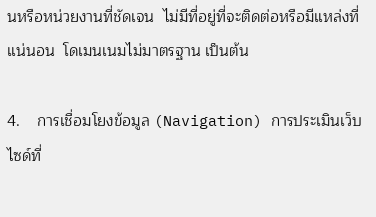นหรือหน่วยงานที่ชัดเจน  ไม่มีที่อยู่ที่จะติดต่อหรือมีแหล่งที่แน่นอน  โดเมนเนมไม่มาตรฐาน เป็นต้น

4.    การเชื่อมโยงข้อมูล (Navigation) การประเมินเว็บไซด์ที่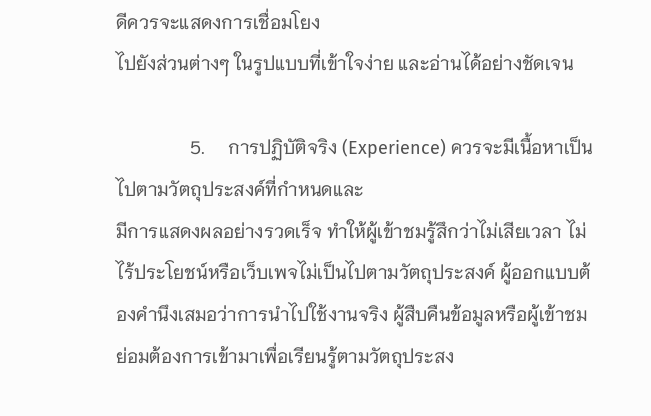ดีควรจะแสดงการเชื่อมโยง
ไปยังส่วนต่างๆ ในรูปแบบที่เข้าใจง่าย และอ่านได้อย่างชัดเจน

                5.     การปฏิบัติจริง (Experience) ควรจะมีเนื้อหาเป็นไปตามวัตถุประสงค์ที่กำหนดและ
มีการแสดงผลอย่างรวดเร็จ ทำให้ผู้เข้าชมรู้สึกว่าไม่เสียเวลา ไม่ไร้ประโยชน์หรือเว็บเพจไม่เป็นไปตามวัตถุประสงค์ ผู้ออกแบบต้องคำนึงเสมอว่าการนำไปใช้งานจริง ผู้สืบคืนข้อมูลหรือผู้เข้าชมย่อมต้องการเข้ามาเพื่อเรียนรู้ตามวัตถุประสง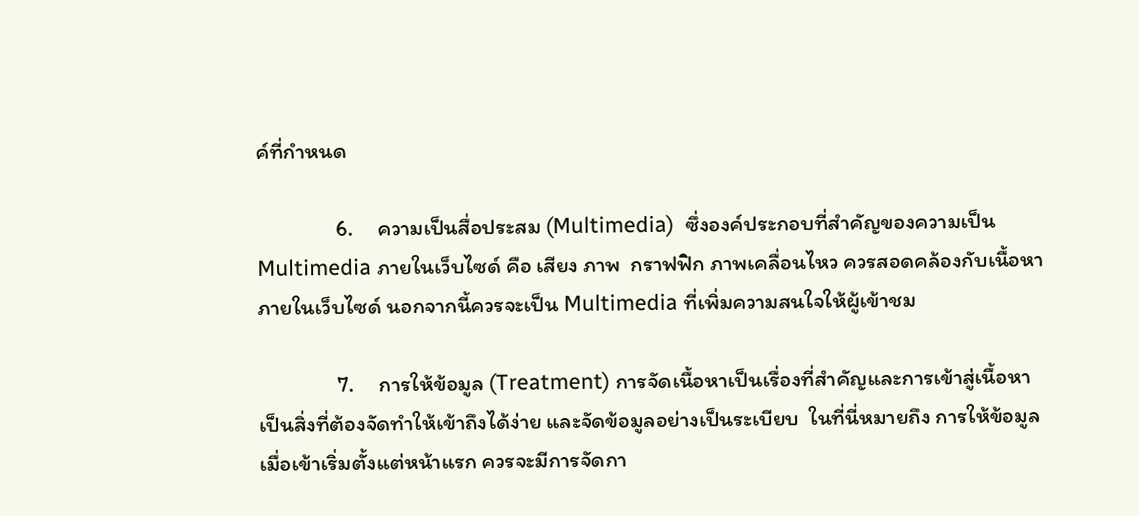ค์ที่กำหนด

                6.     ความเป็นสื่อประสม (Multimedia)  ซึ่งองค์ประกอบที่สำคัญของความเป็น Multimedia ภายในเว็บไซด์ คือ เสียง ภาพ  กราฟฟิก ภาพเคลื่อนไหว ควรสอดคล้องกับเนื้อหาภายในเว็บไซด์ นอกจากนี้ควรจะเป็น Multimedia ที่เพิ่มความสนใจให้ผู้เข้าชม

                7.     การให้ข้อมูล (Treatment) การจัดเนื้อหาเป็นเรื่องที่สำคัญและการเข้าสู่เนื้อหาเป็นสิ่งที่ต้องจัดทำให้เข้าถึงได้ง่าย และจัดข้อมูลอย่างเป็นระเบียบ  ในที่นี่หมายถึง การให้ข้อมูลเมื่อเข้าเริ่มตั้งแต่หน้าแรก ควรจะมีการจัดกา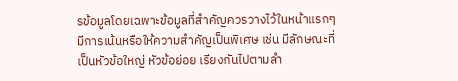รข้อมูลโดยเฉพาะข้อมูลที่สำคัญควรวางไว้ในหน้าแรกๆ มีการเน้นหรือให้ความสำคัญเป็นพิเศษ เช่น มีลักษณะที่เป็นหัวข้อใหญ่ หัวข้อย่อย เรียงกันไปตามลำ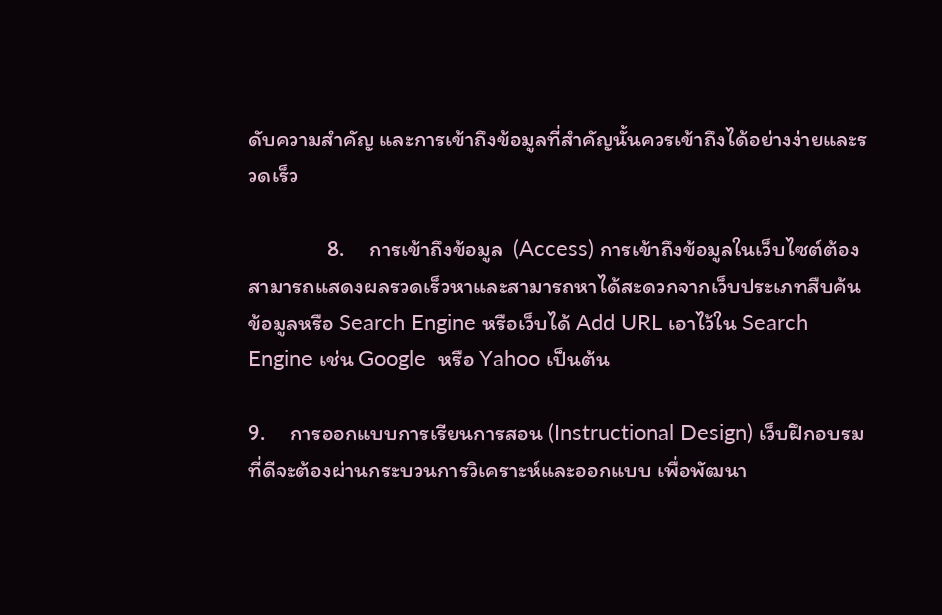ดับความสำคัญ และการเข้าถึงข้อมูลที่สำคัญนั้นควรเข้าถึงได้อย่างง่ายและรวดเร็ว

                8.     การเข้าถึงข้อมูล  (Access) การเข้าถึงข้อมูลในเว็บไซต์ต้องสามารถแสดงผลรวดเร็วหาและสามารถหาได้สะดวกจากเว็บประเภทสืบค้นข้อมูลหรือ Search Engine หรือเว็บได้ Add URL เอาไว้ใน Search Engine เช่น Google  หรือ Yahoo เป็นต้น

9.     การออกแบบการเรียนการสอน (Instructional Design) เว็บฝึกอบรมที่ดีจะต้องผ่านกระบวนการวิเคราะห์และออกแบบ เพื่อพัฒนา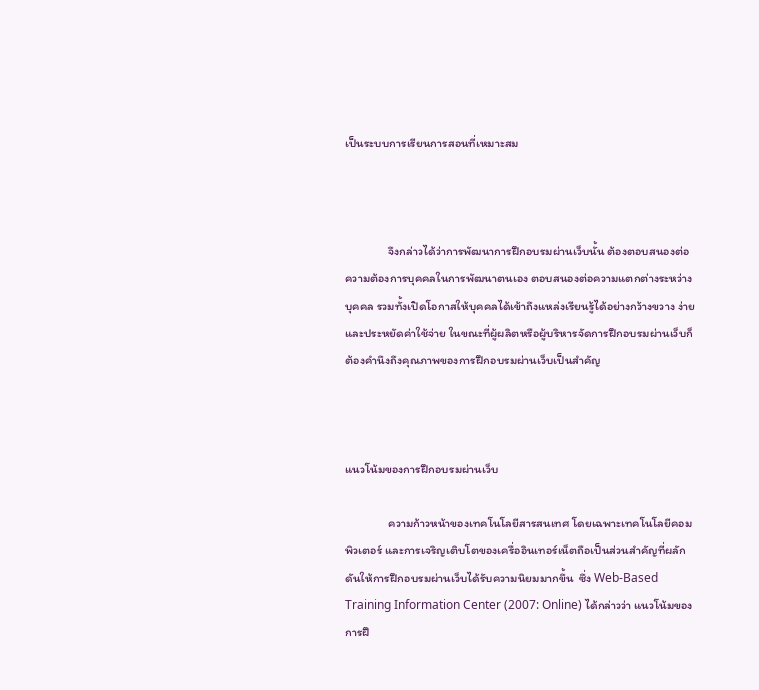เป็นระบบการเรียนการสอนที่เหมาะสม



                จึงกล่าวได้ว่าการพัฒนาการฝึกอบรมผ่านเว็บนั้น ต้องตอบสนองต่อความต้องการบุคคลในการพัฒนาตนเอง ตอบสนองต่อความแตกต่างระหว่างบุคคล รวมทั้งเปิดโอกาสให้บุคคลได้เข้าถึงแหล่งเรียนรู้ได้อย่างกว้างขวาง ง่าย และประหยัดค่าใช้จ่าย ในขณะที่ผู้ผลิตหรือผู้บริหารจัดการฝึกอบรมผ่านเว็บก็ต้องคำนึงถึงคุณภาพของการฝึกอบรมผ่านเว็บเป็นสำคัญ



แนวโน้มของการฝึกอบรมผ่านเว็บ

                ความก้าวหน้าของเทคโนโลยีสารสนเทศ โดยเฉพาะเทคโนโลยีคอมพิวเตอร์ และการเจริญเติบโตของเครื่ออินเทอร์เน็ตถือเป็นส่วนสำคัญที่ผลักดันให้การฝึกอบรมผ่านเว็บได้รับความนิยมมากขึ้น  ซึ่ง Web-Based Training Information Center (2007: Online) ได้กล่าวว่า แนวโน้มของการฝึ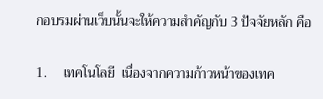กอบรมผ่านเว็บนั้นจะให้ความสำคัญกับ 3 ปัจจัยหลัก คือ

1.     เทคโนโลยี  เนื่องจากความก้าวหน้าของเทค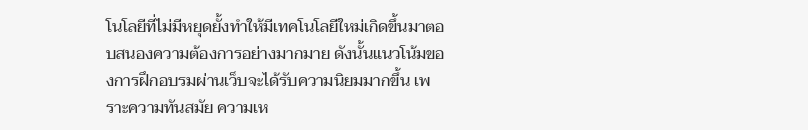โนโลยีที่ไม่มีหยุดยั้งทำให้มีเทคโนโลยีใหม่เกิดขึ้นมาตอบสนองความต้องการอย่างมากมาย ดังนั้นแนวโน้มของการฝึกอบรมผ่านเว็บจะได้รับความนิยมมากขึ้น เพราะความทันสมัย ความเห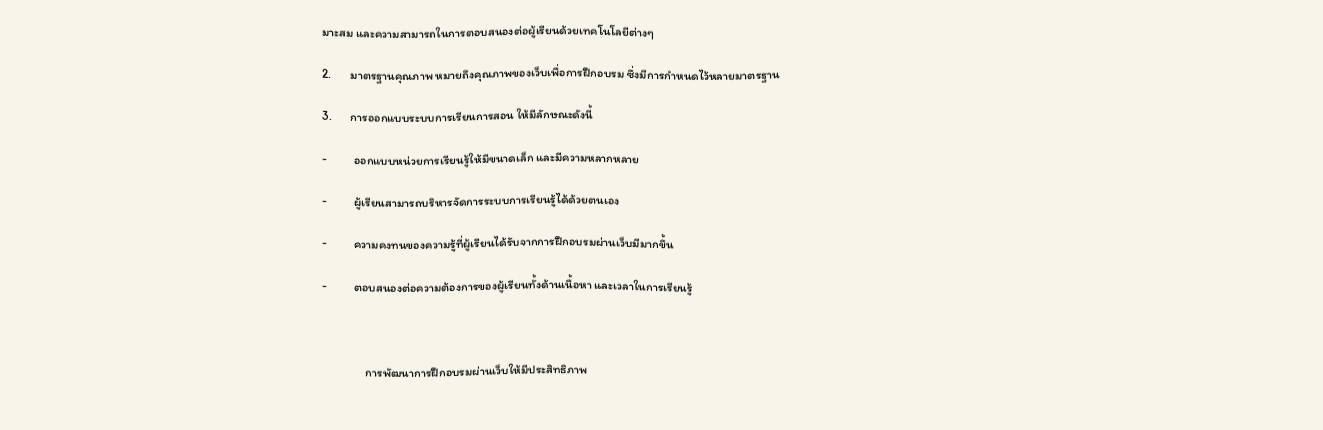มาะสม และความสามารถในการตอบสนองต่อผู้เรียนด้วยเทคโนโลยีต่างๆ

2.       มาตรฐานคุณภาพ หมายถึงคุณภาพของเว็บเพื่อการฝึกอบรม ซึ่งมีการกำหนดไว้หลายมาตรฐาน

3.       การออกแบบระบบการเรียนการสอน ให้มีลักษณะดังนี้

-          ออกแบบหน่วยการเรียนรู้ให้มีขนาดเล็ก และมีความหลากหลาย

-          ผู้เรียนสามารถบริหารจัดการระบบการเรียนรู้ได้ด้วยตนเอง

-          ความคงทนของความรู้ที่ผู้เรียนได้รับจากการฝึกอบรมผ่านเว็บมีมากขึ้น

-          ตอบสนองต่อความต้องการของผู้เรียนทั้งด้านเนื้อหา และเวลาในการเรียนรู้



                การพัฒนาการฝึกอบรมผ่านเว็บให้มีประสิทธิภาพ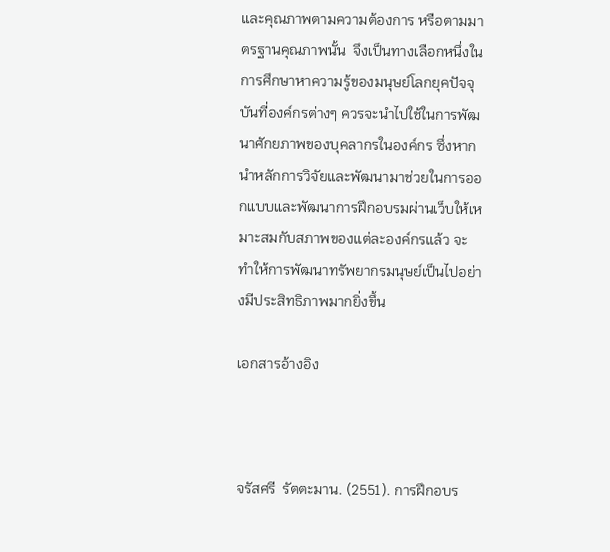และคุณภาพตามความต้องการ หรือตามมาตรฐานคุณภาพนั้น  จึงเป็นทางเลือกหนึ่งในการศึกษาหาความรู้ของมนุษย์โลกยุคปัจจุบันที่องค์กรต่างๆ ควรจะนำไปใช้ในการพัฒนาศักยภาพของบุคลากรในองค์กร ซึ่งหากนำหลักการวิจัยและพัฒนามาช่วยในการออกแบบและพัฒนาการฝึกอบรมผ่านเว็บให้เหมาะสมกับสภาพของแต่ละองค์กรแล้ว จะทำให้การพัฒนาทรัพยากรมนุษย์เป็นไปอย่างมีประสิทธิภาพมากยิ่งขึ้น

เอกสารอ้างอิง



จรัสศรี  รัตตะมาน. (2551). การฝึกอบร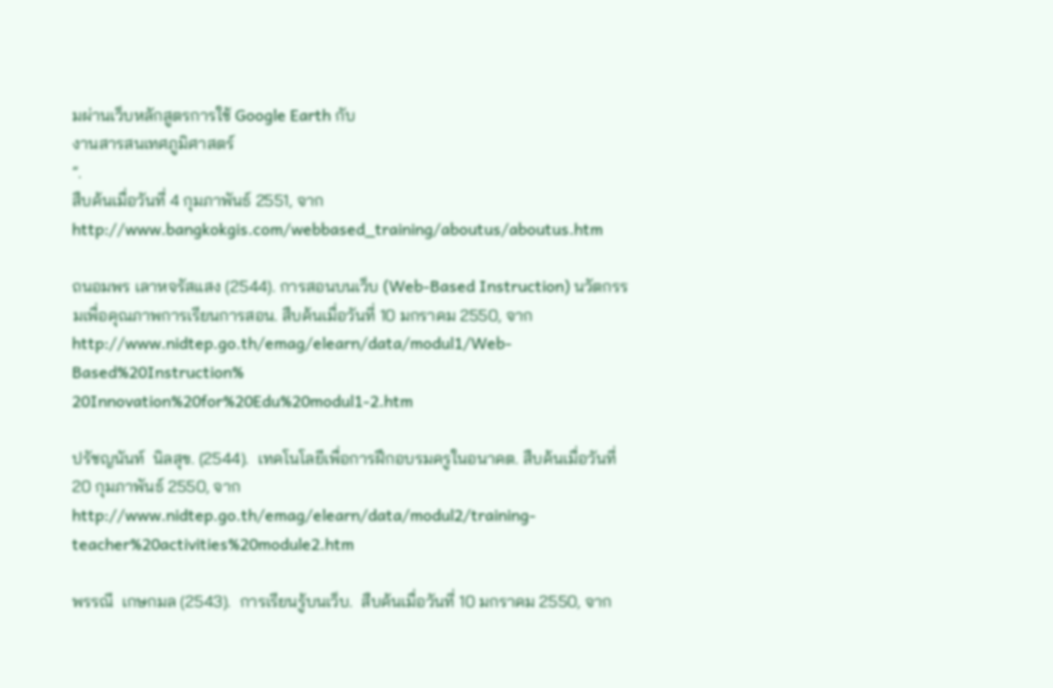มผ่านเว็บหลักสูตรการใช้ Google Earth กับ
งานสารสนเทศภูมิศาสตร์
”.
สืบค้นเมื่อวันที่ 4 กุมภาพันธ์ 2551, จากhttp://www.bangkokgis.com/webbased_training/aboutus/aboutus.htm

ถนอมพร เลาหจรัสแสง (2544). การสอนบนเว็บ (Web-Based Instruction) นวัตกรรมเพื่อคุณภาพการเรียนการสอน. สืบค้นเมื่อวันที่ 10 มกราคม 2550, จาก http://www.nidtep.go.th/emag/elearn/data/modul1/Web-Based%20Instruction%
20Innovation%20for%20Edu%20modul1-2.htm

ปรัชญนันท์  นิลสุข. (2544).  เทคโนโลยีเพื่อการฝึกอบรมครูในอนาคต. สืบค้นเมื่อวันที่ 20 กุมภาพันธ์ 2550, จาก http://www.nidtep.go.th/emag/elearn/data/modul2/training-teacher%20activities%20module2.htm

พรรณี  เกษกมล (2543).  การเรียนรู้บนเว็บ.  สืบค้นเมื่อวันที่ 10 มกราคม 2550, จาก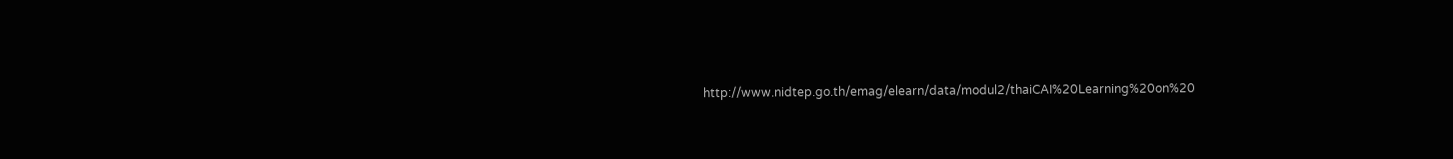http://www.nidtep.go.th/emag/elearn/data/modul2/thaiCAI%20Learning%20on%20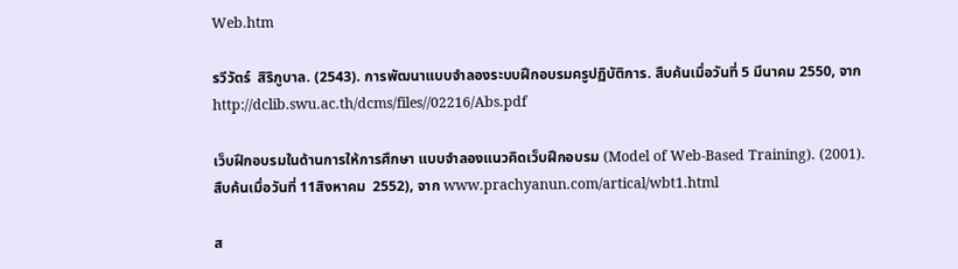Web.htm

รวีวัตร์  สิริภูบาล. (2543). การพัฒนาแบบจำลองระบบฝึกอบรมครูปฏิบัติการ. สืบค้นเมื่อวันที่ 5 มีนาคม 2550, จาก http://dclib.swu.ac.th/dcms/files//02216/Abs.pdf

เว็บฝึกอบรมในด้านการให้การศึกษา แบบจำลองแนวคิดเว็บฝึกอบรม (Model of Web-Based Training). (2001). สืบค้นเมื่อวันที่ 11สิงหาคม  2552), จาก www.prachyanun.com/artical/wbt1.html

ส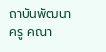ถาบันพัฒนาครู คณา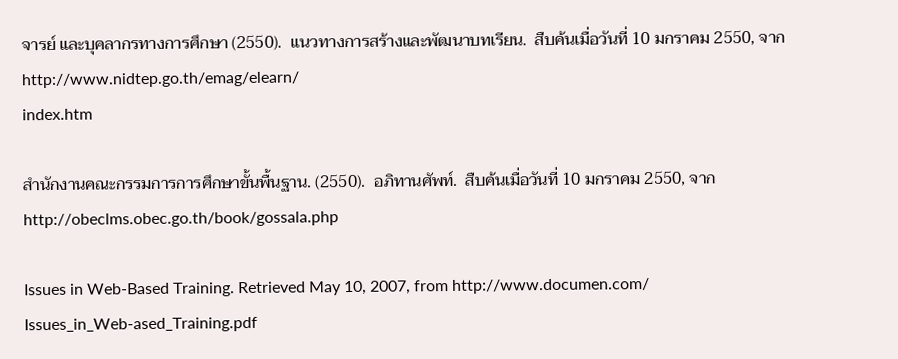จารย์ และบุคลากรทางการศึกษา (2550).  แนวทางการสร้างและพัฒนาบทเรียน.  สืบค้นเมื่อวันที่ 10 มกราคม 2550, จาก http://www.nidtep.go.th/emag/elearn/
index.htm

สำนักงานคณะกรรมการการศึกษาขั้นพื้นฐาน. (2550).  อภิทานศัพท์.  สืบค้นเมื่อวันที่ 10 มกราคม 2550, จาก http://obeclms.obec.go.th/book/gossala.php

Issues in Web-Based Training. Retrieved May 10, 2007, from http://www.documen.com/
Issues_in_Web-ased_Training.pdf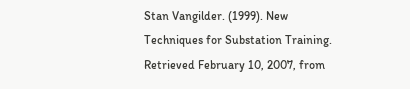Stan Vangilder. (1999). New Techniques for Substation Training. Retrieved February 10, 2007, from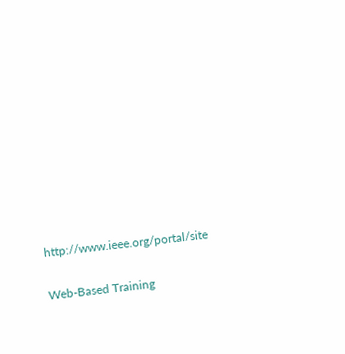http://www.ieee.org/portal/site

Web-Based Training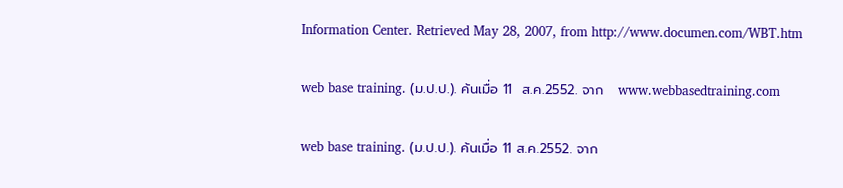Information Center. Retrieved May 28, 2007, from http://www.documen.com/WBT.htm

web base training. (ม.ป.ป.). ค้นเมื่อ 11  ส.ค.2552. จาก   www.webbasedtraining.com

web base training. (ม.ป.ป.). ค้นเมื่อ 11 ส.ค.2552. จาก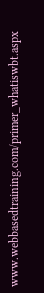www.webbasedtraining.com/primer_whatiswbt.aspx